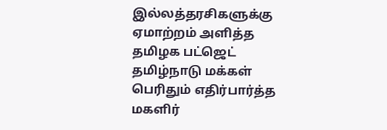இல்லத்தரசிகளுக்கு ஏமாற்றம் அளித்த தமிழக பட்ஜெட்
தமிழ்நாடு மக்கள் பெரிதும் எதிர்பார்த்த மகளிர்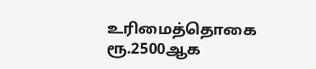உரிமைத்தொகை ரூ.2500ஆக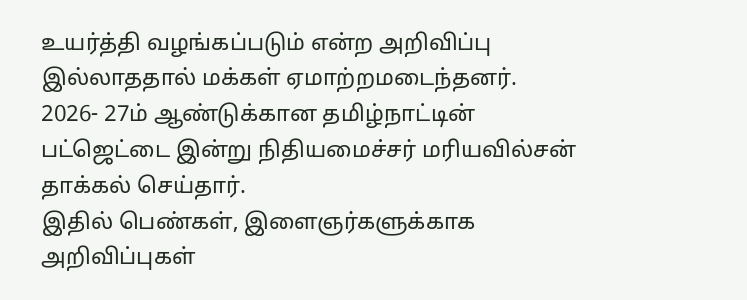உயர்த்தி வழங்கப்படும் என்ற அறிவிப்பு இல்லாததால் மக்கள் ஏமாற்றமடைந்தனர்.
2026- 27ம் ஆண்டுக்கான தமிழ்நாட்டின் பட்ஜெட்டை இன்று நிதியமைச்சர் மரியவில்சன் தாக்கல் செய்தார்.
இதில் பெண்கள், இளைஞர்களுக்காக அறிவிப்புகள்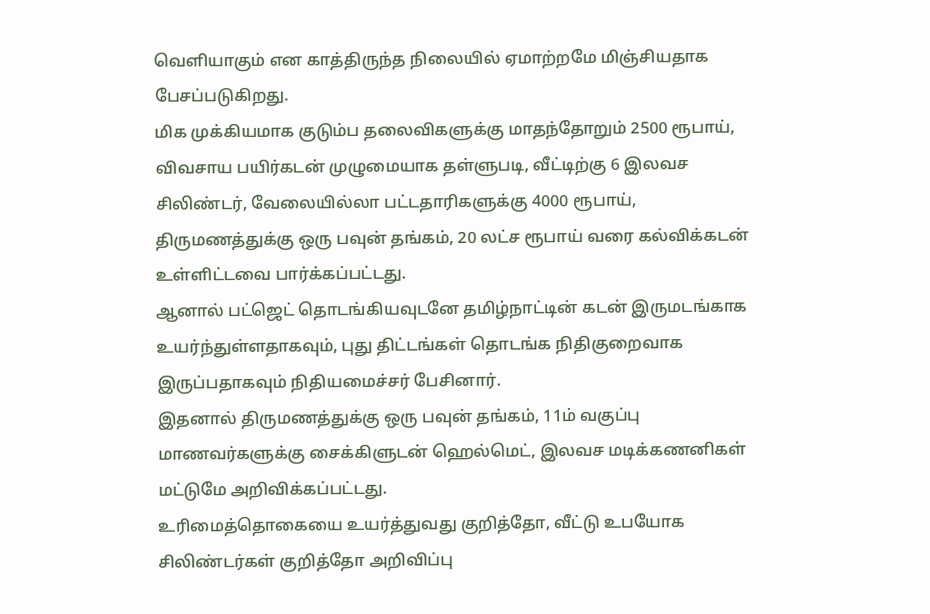வெளியாகும் என காத்திருந்த நிலையில் ஏமாற்றமே மிஞ்சியதாக பேசப்படுகிறது.
மிக முக்கியமாக குடும்ப தலைவிகளுக்கு மாதந்தோறும் 2500 ரூபாய், விவசாய பயிர்கடன் முழுமையாக தள்ளுபடி, வீட்டிற்கு 6 இலவச சிலிண்டர், வேலையில்லா பட்டதாரிகளுக்கு 4000 ரூபாய், திருமணத்துக்கு ஒரு பவுன் தங்கம், 20 லட்ச ரூபாய் வரை கல்விக்கடன் உள்ளிட்டவை பார்க்கப்பட்டது.
ஆனால் பட்ஜெட் தொடங்கியவுடனே தமிழ்நாட்டின் கடன் இருமடங்காக உயர்ந்துள்ளதாகவும், புது திட்டங்கள் தொடங்க நிதிகுறைவாக இருப்பதாகவும் நிதியமைச்சர் பேசினார்.
இதனால் திருமணத்துக்கு ஒரு பவுன் தங்கம், 11ம் வகுப்பு மாணவர்களுக்கு சைக்கிளுடன் ஹெல்மெட், இலவச மடிக்கணனிகள் மட்டுமே அறிவிக்கப்பட்டது.
உரிமைத்தொகையை உயர்த்துவது குறித்தோ, வீட்டு உபயோக சிலிண்டர்கள் குறித்தோ அறிவிப்பு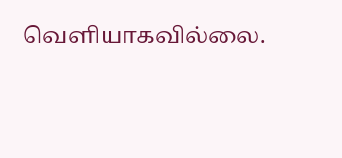வெளியாகவில்லை.